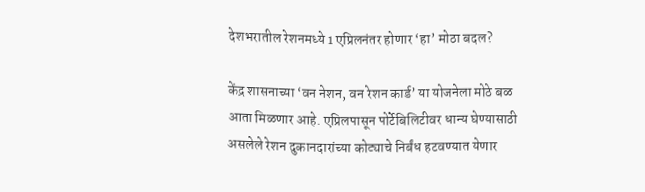देशभरातील रेशनमध्ये 1 एप्रिलनंतर होणार ‘हा’ मोठा बदल?

केंद्र शासनाच्या ‘वन नेशन, वन रेशन कार्ड’ या योजनेला मोठे बळ आता मिळणार आहे. एप्रिलपासून पोर्टेबिलिटीवर धान्य घेण्यासाठी असलेले रेशन दुकानदारांच्या कोट्याचे निर्बंध हटवण्यात येणार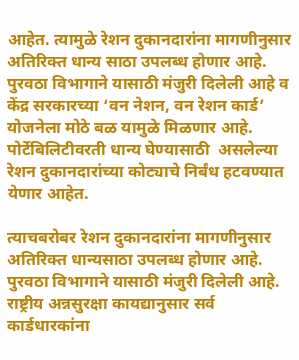आहेत. त्यामुळे रेशन दुकानदारांना मागणीनुसार अतिरिक्त धान्य साठा उपलब्ध होणार आहे. पुरवठा विभागाने यासाठी मंजुरी दिलेली आहे व केंद्र सरकारच्या ‘वन नेशन, वन रेशन कार्ड’ योजनेला मोठे बळ यामुळे मिळणार आहे. पोर्टेबिलिटीवरती धान्य घेण्यासाठी  असलेल्या रेशन दुकानदारांच्या कोट्याचे निर्बंध हटवण्यात येणार आहेत.

त्याचबरोबर रेशन दुकानदारांना मागणीनुसार अतिरिक्त धान्यसाठा उपलब्ध होणार आहे. पुरवठा विभागाने यासाठी मंजुरी दिलेली आहे. राष्ट्रीय अन्नसुरक्षा कायद्यानुसार सर्व कार्डधारकांना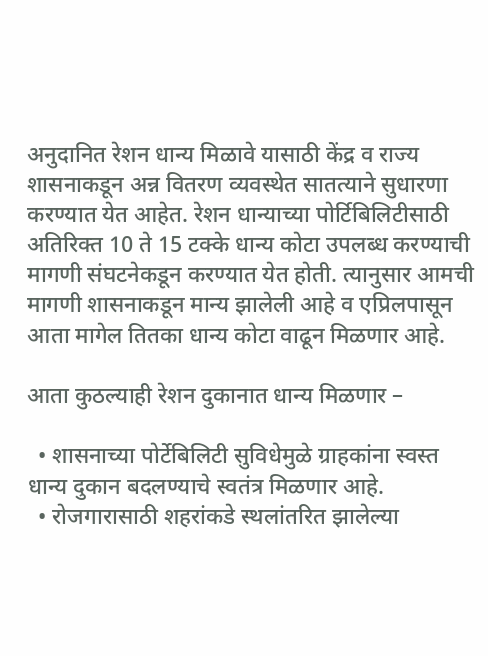अनुदानित रेशन धान्य मिळावे यासाठी केंद्र व राज्य शासनाकडून अन्न वितरण व्यवस्थेत सातत्याने सुधारणा करण्यात येत आहेत. रेशन धान्याच्या पोर्टिबिलिटीसाठी अतिरिक्त 10 ते 15 टक्के धान्य कोटा उपलब्ध करण्याची मागणी संघटनेकडून करण्यात येत होती. त्यानुसार आमची मागणी शासनाकडून मान्य झालेली आहे व एप्रिलपासून आता मागेल तितका धान्य कोटा वाढून मिळणार आहे.

आता कुठल्याही रेशन दुकानात धान्य मिळणार –

  • शासनाच्या पोर्टेबिलिटी सुविधेमुळे ग्राहकांना स्वस्त धान्य दुकान बदलण्याचे स्वतंत्र मिळणार आहे.
  • रोजगारासाठी शहरांकडे स्थलांतरित झालेल्या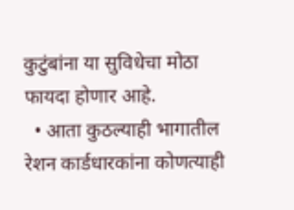कुटुंबांना या सुविधेचा मोठा फायदा होणार आहे.
  • आता कुठल्याही भागातील रेशन कार्डधारकांना कोणत्याही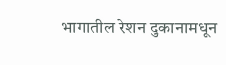भागातील रेशन दुकानामधून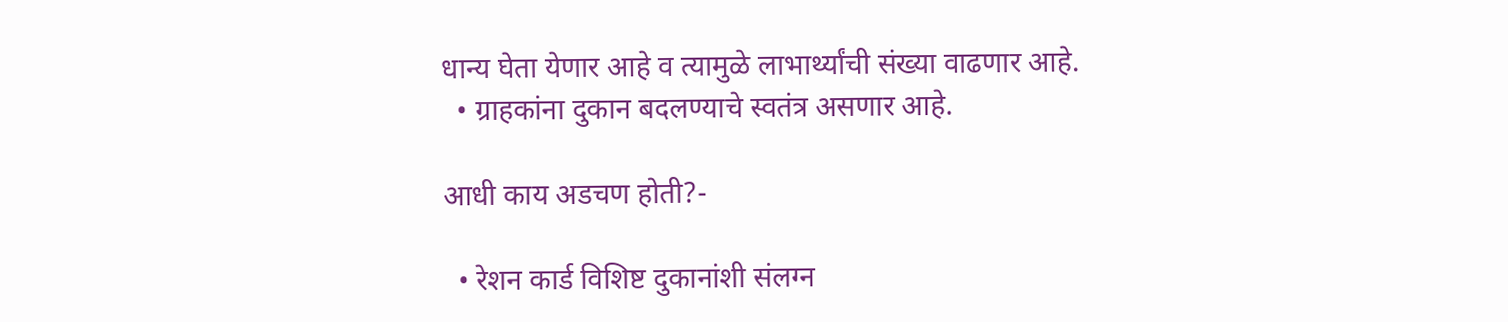धान्य घेता येणार आहे व त्यामुळे लाभार्थ्यांची संख्या वाढणार आहे.
  • ग्राहकांना दुकान बदलण्याचे स्वतंत्र असणार आहे.

आधी काय अडचण होती?-

  • रेशन कार्ड विशिष्ट दुकानांशी संलग्न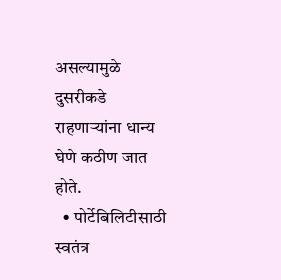असल्यामुळे दुसरीकडे राहणाऱ्यांना धान्य घेणे कठीण जात होते.
  • पोर्टेबिलिटीसाठी स्वतंत्र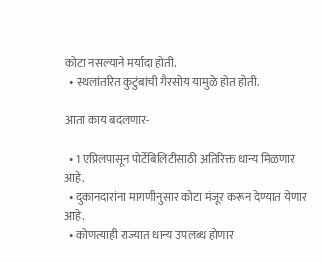कोटा नसल्याने मर्यादा होती.
  • स्थलांतरित कुटुंबांची गैरसोय यामुळे होत होती.

आता काय बदलणार-

  • 1 एप्रिलपासून पोर्टेबिलिटीसाठी अतिरिक्त धान्य मिळणार आहे.
  • दुकानदारांना मागणीनुसार कोटा मंजूर करून देण्यात येणार आहे.
  • कोणत्याही राज्यात धान्य उपलब्ध होणार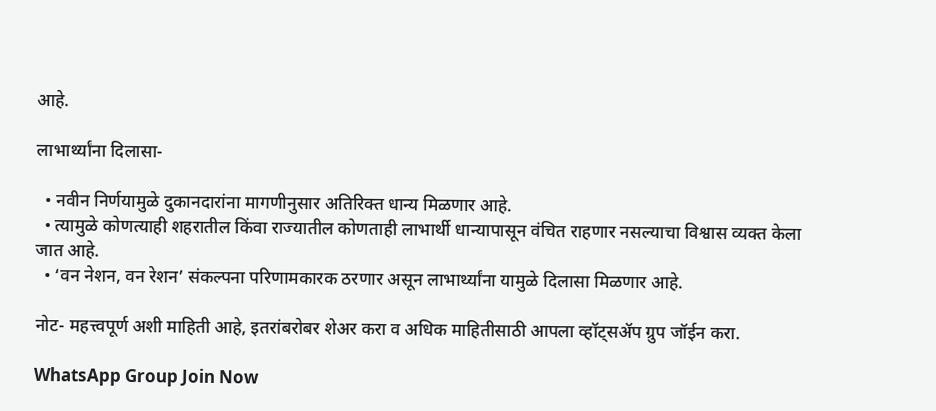आहे.

लाभार्थ्यांना दिलासा-

  • नवीन निर्णयामुळे दुकानदारांना मागणीनुसार अतिरिक्त धान्य मिळणार आहे.
  • त्यामुळे कोणत्याही शहरातील किंवा राज्यातील कोणताही लाभार्थी धान्यापासून वंचित राहणार नसल्याचा विश्वास व्यक्त केला जात आहे.
  • ‘वन नेशन, वन रेशन’ संकल्पना परिणामकारक ठरणार असून लाभार्थ्यांना यामुळे दिलासा मिळणार आहे.

नोट- महत्त्वपूर्ण अशी माहिती आहे, इतरांबरोबर शेअर करा व अधिक माहितीसाठी आपला व्हॉट्सअ‍ॅप ग्रुप जॉईन करा.

WhatsApp Group Join Now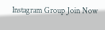Instagram Group Join Now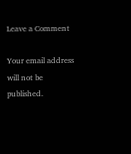Leave a Comment

Your email address will not be published.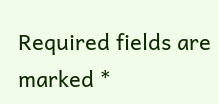Required fields are marked *